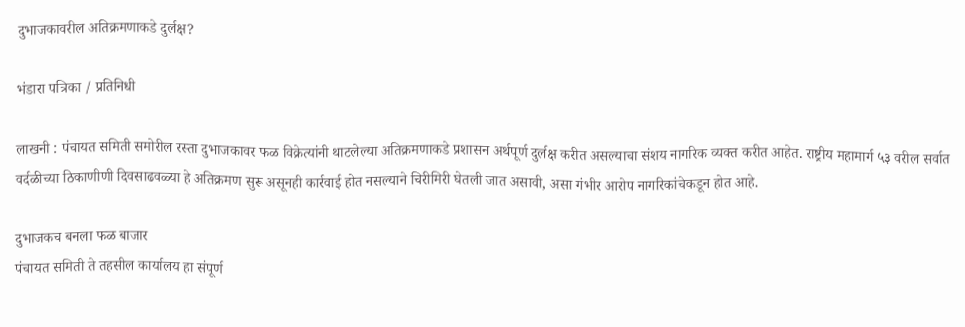दुभाजकावरील अतिक्रमणाकडे दुर्लक्ष?

भंडारा पत्रिका / प्रतिनिधी

लाखनी : पंचायत समिती समोरील रस्ता दुभाजकावर फळ विक्रेत्यांनी थाटलेल्या अतिक्रमणाकडे प्रशासन अर्थपूर्ण दुर्लक्ष करीत असल्याचा संशय नागरिक व्यक्त करीत आहेत. राष्ट्रीय महामार्ग ५३ वरील सर्वात वर्दळीच्या ठिकाणीणी दिवसाढवळ्या हे अतिक्रमण सुरू असूनही कार्रवाई होत नसल्याने चिरीमिरी घेतली जात असावी, असा गंभीर आरोप नागरिकांचेकडून होत आहे.

दुभाजकच बनला फळ बाजार
पंचायत समिती ते तहसील कार्यालय हा संपूर्ण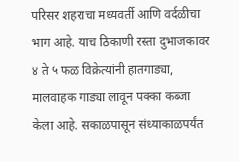परिसर शहराचा मध्यवर्ती आणि वर्दळीचा भाग आहे. याच ठिकाणी रस्ता दुभाजकावर ४ ते ५ फळ विक्रेत्यांनी हातगाड्या, मालवाहक गाड्या लावून पक्का कब्जा केला आहे. सकाळपासून संध्याकाळपर्यंत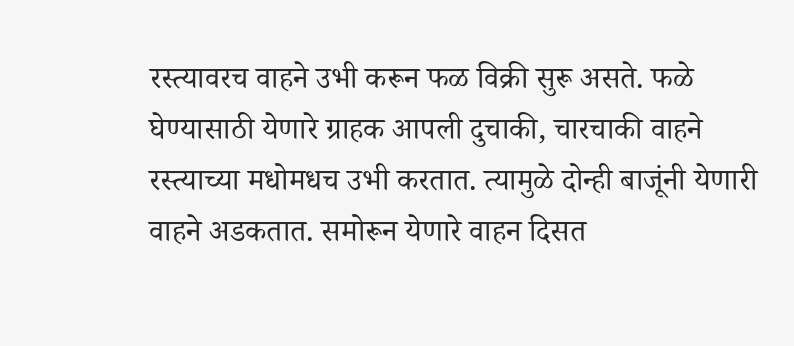रस्त्यावरच वाहने उभी करून फळ विक्री सुरू असते. फळे घेण्यासाठी येणारे ग्राहक आपली दुचाकी, चारचाकी वाहने रस्त्याच्या मधोमधच उभी करतात. त्यामुळे दोन्ही बाजूंनी येणारी वाहने अडकतात. समोरून येणारे वाहन दिसत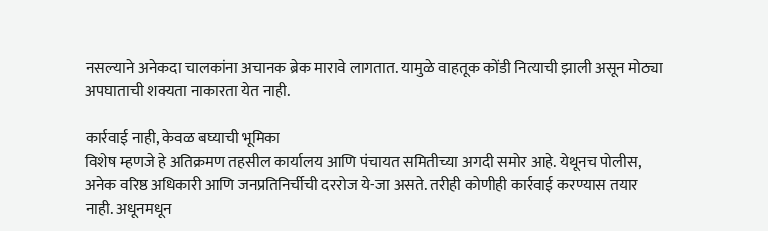नसल्याने अनेकदा चालकांना अचानक ब्रेक मारावे लागतात. यामुळे वाहतूक कोंडी नित्याची झाली असून मोठ्या अपघाताची शक्यता नाकारता येत नाही.

कार्रवाई नाही, केवळ बघ्याची भूमिका
विशेष म्हणजे हे अतिक्रमण तहसील कार्यालय आणि पंचायत समितीच्या अगदी समोर आहे. येथूनच पोलीस, अनेक वरिष्ठ अधिकारी आणि जनप्रतिनिर्चीची दररोज ये-जा असते. तरीही कोणीही कार्रवाई करण्यास तयार नाही. अधूनमधून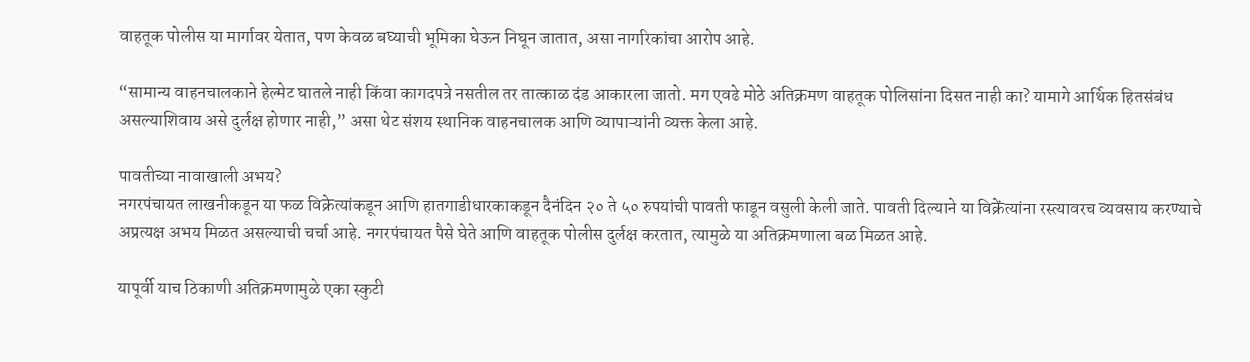वाहतूक पोलीस या मार्गावर येतात, पण केवळ बघ्याची भूमिका घेऊन निघून जातात, असा नागरिकांचा आरोप आहे.

“सामान्य वाहनचालकाने हेल्मेट घातले नाही किंवा कागदपत्रे नसतील तर तात्काळ दंड आकारला जातो. मग एवढे मोठे अतिक्रमण वाहतूक पोलिसांना दिसत नाही का? यामागे आर्थिक हितसंबंध असल्याशिवाय असे दुर्लक्ष होणार नाही,” असा थेट संशय स्थानिक वाहनचालक आणि व्यापाऱ्यांनी व्यक्त केला आहे.

पावतीच्या नावाखाली अभय?
नगरपंचायत लाखनीकडून या फळ विक्रेत्यांकडून आणि हातगाडीधारकाकडून दैनंदिन २० ते ५० रुपयांची पावती फाडून वसुली केली जाते. पावती दिल्याने या विक्रेंत्यांना रस्त्यावरच व्यवसाय करण्याचे अप्रत्यक्ष अभय मिळत असल्याची चर्चा आहे. नगरपंचायत पैसे घेते आणि वाहतूक पोलीस दुर्लक्ष करतात, त्यामुळे या अतिक्रमणाला बळ मिळत आहे.

यापूर्वी याच ठिकाणी अतिक्रमणामुळे एका स्कुटी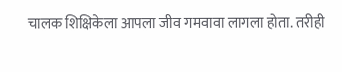चालक शिक्षिकेला आपला जीव गमवावा लागला होता. तरीही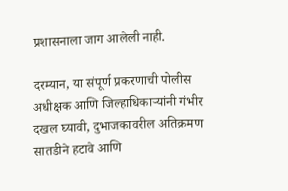प्रशासनाला जाग आलेली नाही.

दरम्यान, या संपूर्ण प्रकरणाची पोलीस अधीक्षक आणि जिल्हाधिकाऱ्यांनी गंभीर दखल घ्यावी, दुभाजकावरील अतिक्रमण सातडीने हटावे आणि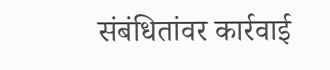संबंधितांवर कार्रवाई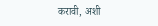करावी, अशी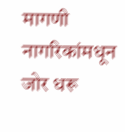मागणी नागरिकांमधून जोर धरू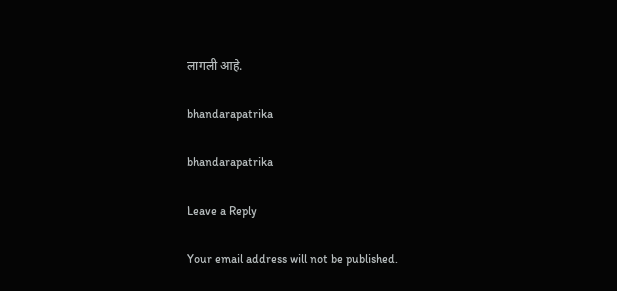लागली आहे.

bhandarapatrika

bhandarapatrika

Leave a Reply

Your email address will not be published.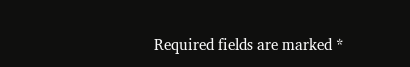Required fields are marked *